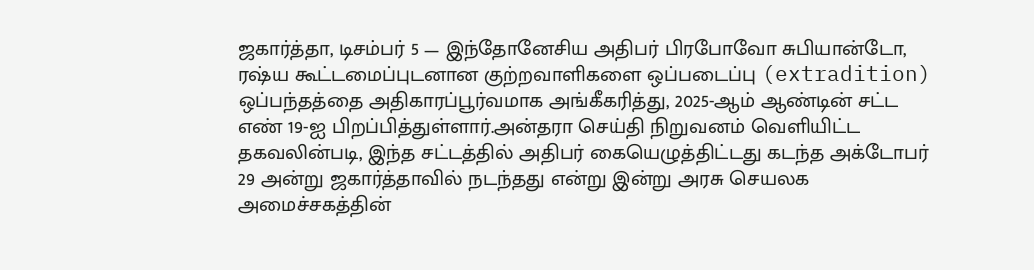ஜகார்த்தா, டிசம்பர் 5 — இந்தோனேசிய அதிபர் பிரபோவோ சுபியான்டோ, ரஷ்ய கூட்டமைப்புடனான குற்றவாளிகளை ஒப்படைப்பு (extradition) ஒப்பந்தத்தை அதிகாரப்பூர்வமாக அங்கீகரித்து, 2025-ஆம் ஆண்டின் சட்ட எண் 19-ஐ பிறப்பித்துள்ளார்.அன்தரா செய்தி நிறுவனம் வெளியிட்ட தகவலின்படி, இந்த சட்டத்தில் அதிபர் கையெழுத்திட்டது கடந்த அக்டோபர் 29 அன்று ஜகார்த்தாவில் நடந்தது என்று இன்று அரசு செயலக அமைச்சகத்தின்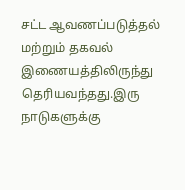சட்ட ஆவணப்படுத்தல் மற்றும் தகவல் இணையத்திலிருந்து தெரியவந்தது.இரு நாடுகளுக்கு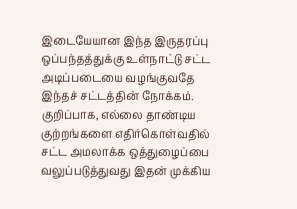இடையேயான இந்த இருதரப்பு ஒப்பந்தத்துக்கு உள்நாட்டு சட்ட அடிப்படையை வழங்குவதே இந்தச் சட்டத்தின் நோக்கம். குறிப்பாக, எல்லை தாண்டிய குற்றங்களை எதிர்கொள்வதில் சட்ட அமலாக்க ஒத்துழைப்பை வலுப்படுத்துவது இதன் முக்கிய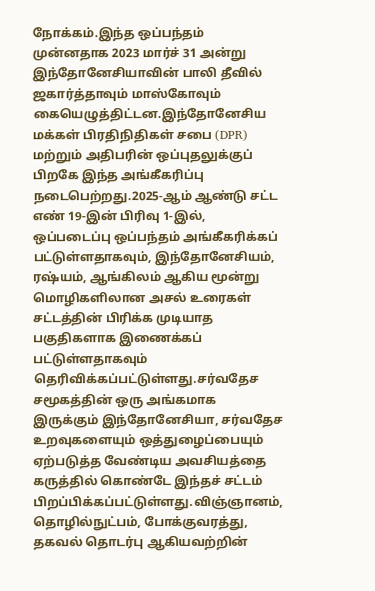நோக்கம்.இந்த ஒப்பந்தம் முன்னதாக 2023 மார்ச் 31 அன்று இந்தோனேசியாவின் பாலி தீவில் ஜகார்த்தாவும் மாஸ்கோவும் கையெழுத்திட்டன.இந்தோனேசிய மக்கள் பிரதிநிதிகள் சபை (DPR) மற்றும் அதிபரின் ஒப்புதலுக்குப் பிறகே இந்த அங்கீகரிப்பு நடைபெற்றது.2025-ஆம் ஆண்டு சட்ட எண் 19-இன் பிரிவு 1-இல், ஒப்படைப்பு ஒப்பந்தம் அங்கீகரிக்கப் பட்டுள்ளதாகவும், இந்தோனேசியம், ரஷ்யம், ஆங்கிலம் ஆகிய மூன்று மொழிகளிலான அசல் உரைகள் சட்டத்தின் பிரிக்க முடியாத பகுதிகளாக இணைக்கப் பட்டுள்ளதாகவும் தெரிவிக்கப்பட்டுள்ளது.சர்வதேச சமூகத்தின் ஒரு அங்கமாக இருக்கும் இந்தோனேசியா, சர்வதேச உறவுகளையும் ஒத்துழைப்பையும் ஏற்படுத்த வேண்டிய அவசியத்தை கருத்தில் கொண்டே இந்தச் சட்டம் பிறப்பிக்கப்பட்டுள்ளது.விஞ்ஞானம், தொழில்நுட்பம், போக்குவரத்து, தகவல் தொடர்பு ஆகியவற்றின்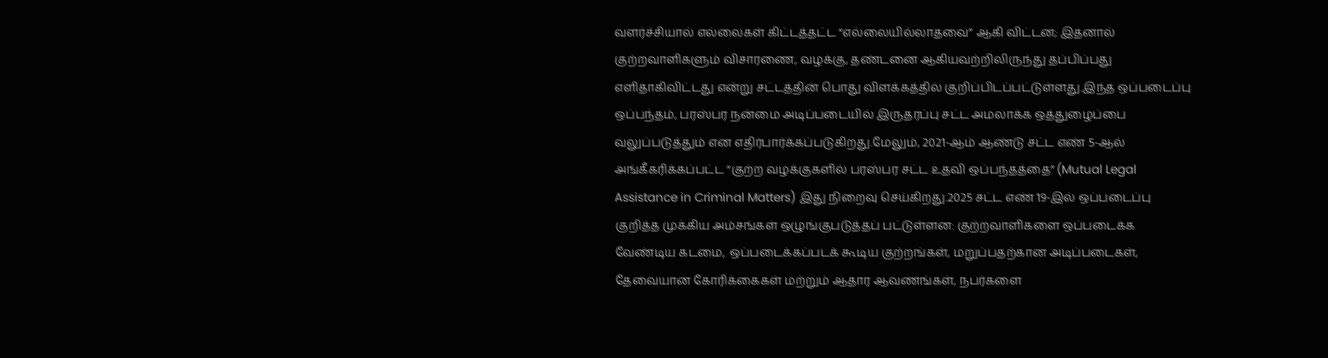வளர்ச்சியால் எல்லைகள் கிட்டத்தட்ட “எல்லையில்லாதவை” ஆகி விட்டன; இதனால் குற்றவாளிகளும் விசாரணை, வழக்கு, தண்டனை ஆகியவற்றிலிருந்து தப்பிப்பது எளிதாகிவிட்டது என்று சட்டத்தின் பொது விளக்கத்தில் குறிப்பிடப்பட்டுள்ளது.இந்த ஒப்படைப்பு ஒப்பந்தம், பரஸ்பர நன்மை அடிப்படையில் இருதரப்பு சட்ட அமலாக்க ஒத்துழைப்பை வலுப்படுத்தும் என எதிர்பார்க்கப்படுகிறது.மேலும், 2021-ஆம் ஆண்டு சட்ட எண் 5-ஆல் அங்கீகரிக்கப்பட்ட “குற்ற வழக்குகளில் பரஸ்பர சட்ட உதவி ஒப்பந்தத்தை” (Mutual Legal Assistance in Criminal Matters) இது நிறைவு செய்கிறது.2025 சட்ட எண் 19-இல் ஒப்படைப்பு குறித்த முக்கிய அம்சங்கள் ஒழுங்குபடுத்தப் பட்டுள்ளன: குற்றவாளிகளை ஒப்படைக்க வேண்டிய கடமை, ஒப்படைக்கப்படக் கூடிய குற்றங்கள், மறுப்பதற்கான அடிப்படைகள், தேவையான கோரிக்கைகள் மற்றும் ஆதார ஆவணங்கள், நபர்களை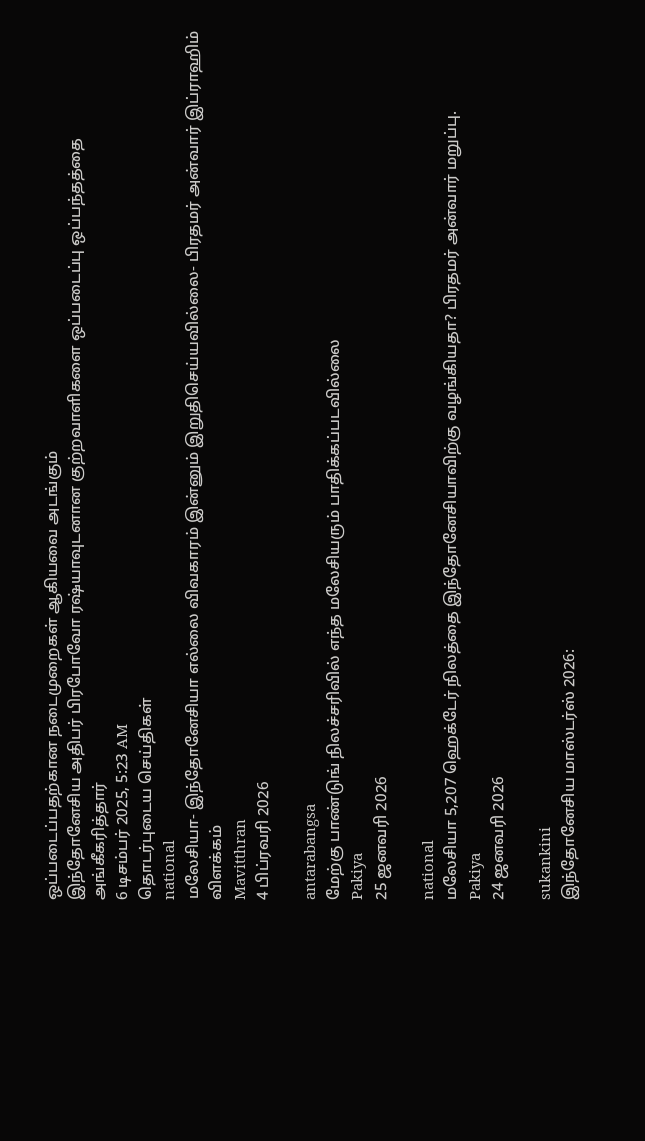ஒப்படைப்பதற்கான நடைமுறைகள் ஆகியவை அடங்கும்
இந்தோனேசிய அதிபர் பிரபோவோ ரஷ்யாவுடனான குற்றவாளிகளை ஒப்படைப்பு ஒப்பந்தத்தை அங்கீகரித்தார்
6 டிசம்பர் 2025, 5:23 AM
தொடர்புடைய செய்திகள்
national
மலேசியா- இந்தோனேசியா எல்லை விவகாரம் இன்னும் இறுதிசெய்யவில்லை- பிரதமர் அன்வார் இப்ராஹிம் விளக்கம்
Mavitthran
4 பிப்ரவரி 2026

antarabangsa
மேற்கு பாண்டுங் நிலச்சரிவில் எந்த மலேசியரும் பாதிக்கப்படவில்லை
Pakiya
25 ஜனவரி 2026

national
மலேசியா 5,207 ஹெக்டேர் நிலத்தை இந்தோனேசியாவிற்கு வழங்கியதா? பிரதமர் அன்வார் மறுப்பு.
Pakiya
24 ஜனவரி 2026

sukankini
இந்தோனேசிய மாஸ்டர்ஸ் 2026: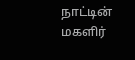நாட்டின் மகளிர்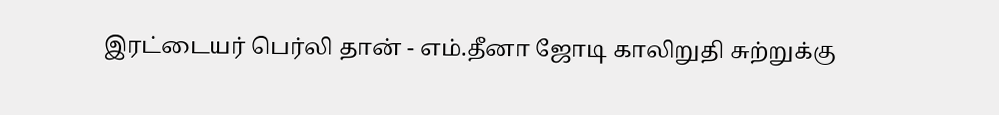இரட்டையர் பெர்லி தான் - எம்.தீனா ஜோடி காலிறுதி சுற்றுக்கு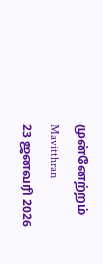முன்னேற்றம்
Mavitthran
23 ஜனவரி 2026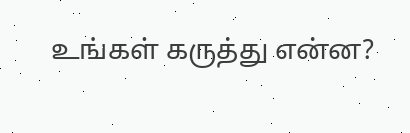உங்கள் கருத்து என்ன?